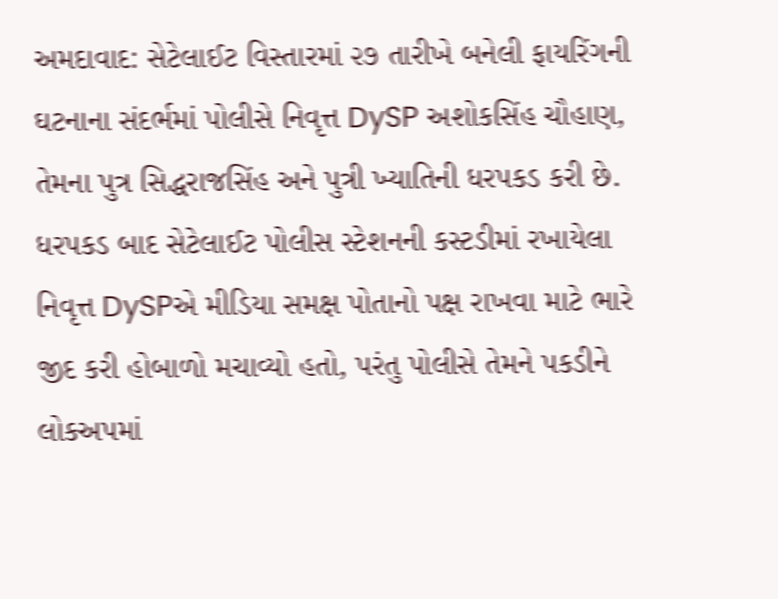અમદાવાદ: સેટેલાઈટ વિસ્તારમાં ૨૭ તારીખે બનેલી ફાયરિંગની ઘટનાના સંદર્ભમાં પોલીસે નિવૃત્ત DySP અશોકસિંહ ચૌહાણ, તેમના પુત્ર સિદ્ધરાજસિંહ અને પુત્રી ખ્યાતિની ધરપકડ કરી છે. ધરપકડ બાદ સેટેલાઈટ પોલીસ સ્ટેશનની કસ્ટડીમાં રખાયેલા નિવૃત્ત DySPએ મીડિયા સમક્ષ પોતાનો પક્ષ રાખવા માટે ભારે જીદ કરી હોબાળો મચાવ્યો હતો, પરંતુ પોલીસે તેમને પકડીને લોકઅપમાં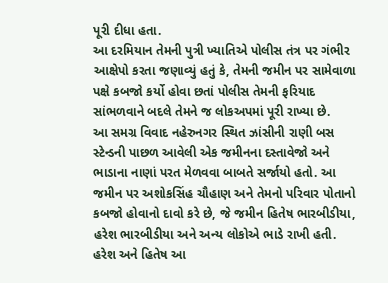પૂરી દીધા હતા.
આ દરમિયાન તેમની પુત્રી ખ્યાતિએ પોલીસ તંત્ર પર ગંભીર આક્ષેપો કરતા જણાવ્યું હતું કે, તેમની જમીન પર સામેવાળા પક્ષે કબજો કર્યો હોવા છતાં પોલીસ તેમની ફરિયાદ સાંભળવાને બદલે તેમને જ લોકઅપમાં પૂરી રાખ્યા છે.
આ સમગ્ર વિવાદ નહેરુનગર સ્થિત ઝાંસીની રાણી બસ સ્ટેન્ડની પાછળ આવેલી એક જમીનના દસ્તાવેજો અને ભાડાના નાણાં પરત મેળવવા બાબતે સર્જાયો હતો. આ જમીન પર અશોકસિંહ ચૌહાણ અને તેમનો પરિવાર પોતાનો કબજો હોવાનો દાવો કરે છે, જે જમીન હિતેષ ભારબીડીયા, હરેશ ભારબીડીયા અને અન્ય લોકોએ ભાડે રાખી હતી.
હરેશ અને હિતેષ આ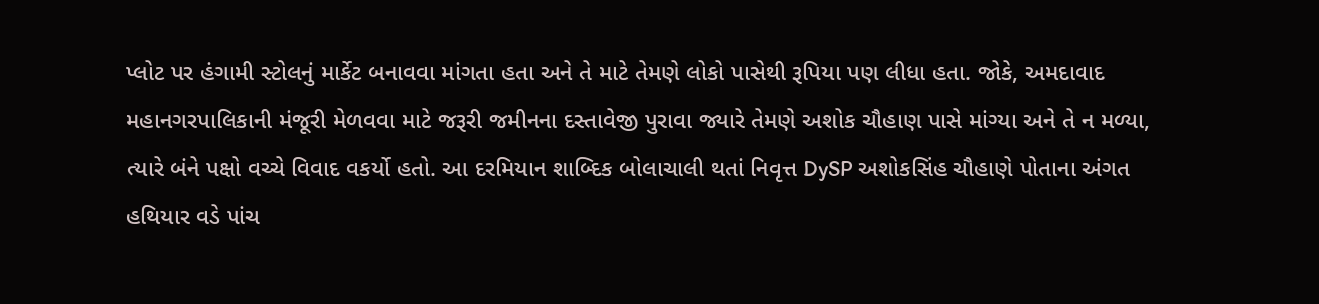પ્લોટ પર હંગામી સ્ટોલનું માર્કેટ બનાવવા માંગતા હતા અને તે માટે તેમણે લોકો પાસેથી રૂપિયા પણ લીધા હતા. જોકે, અમદાવાદ મહાનગરપાલિકાની મંજૂરી મેળવવા માટે જરૂરી જમીનના દસ્તાવેજી પુરાવા જ્યારે તેમણે અશોક ચૌહાણ પાસે માંગ્યા અને તે ન મળ્યા, ત્યારે બંને પક્ષો વચ્ચે વિવાદ વકર્યો હતો. આ દરમિયાન શાબ્દિક બોલાચાલી થતાં નિવૃત્ત DySP અશોકસિંહ ચૌહાણે પોતાના અંગત હથિયાર વડે પાંચ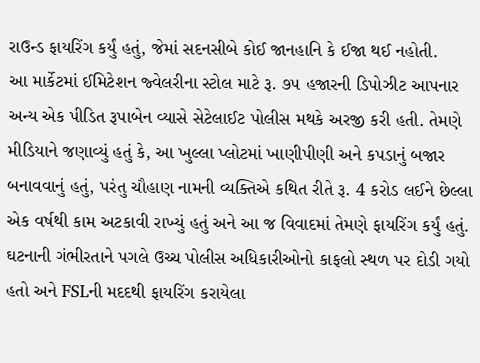રાઉન્ડ ફાયરિંગ કર્યું હતું, જેમાં સદનસીબે કોઈ જાનહાનિ કે ઈજા થઈ નહોતી.
આ માર્કેટમાં ઈમિટેશન જ્વેલરીના સ્ટોલ માટે રૂ. ૭૫ હજારની ડિપોઝીટ આપનાર અન્ય એક પીડિત રૂપાબેન વ્યાસે સેટેલાઈટ પોલીસ મથકે અરજી કરી હતી. તેમણે મીડિયાને જણાવ્યું હતું કે, આ ખુલ્લા પ્લોટમાં ખાણીપીણી અને કપડાનું બજાર બનાવવાનું હતું, પરંતુ ચૌહાણ નામની વ્યક્તિએ કથિત રીતે રૂ. 4 કરોડ લઈને છેલ્લા એક વર્ષથી કામ અટકાવી રાખ્યું હતું અને આ જ વિવાદમાં તેમણે ફાયરિંગ કર્યું હતું.
ઘટનાની ગંભીરતાને પગલે ઉચ્ચ પોલીસ અધિકારીઓનો કાફલો સ્થળ પર દોડી ગયો હતો અને FSLની મદદથી ફાયરિંગ કરાયેલા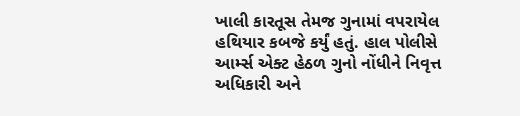ખાલી કારતૂસ તેમજ ગુનામાં વપરાયેલ હથિયાર કબજે કર્યું હતું. હાલ પોલીસે આર્મ્સ એક્ટ હેઠળ ગુનો નોંધીને નિવૃત્ત અધિકારી અને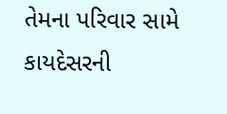તેમના પરિવાર સામે કાયદેસરની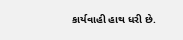કાર્યવાહી હાથ ધરી છે.